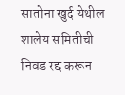सातोना खुर्द येथील शालेय समितीची निवड रद्द करून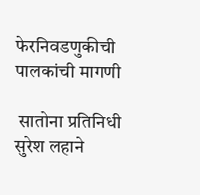फेरनिवडणुकीची पालकांची मागणी

 सातोना प्रतिनिधी सुरेश लहाने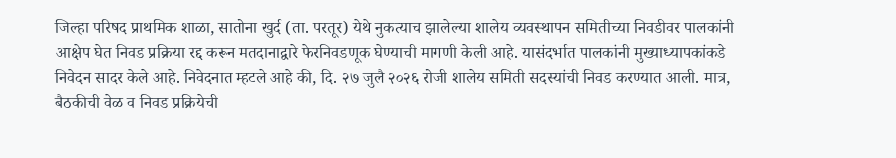जिल्हा परिषद प्राथमिक शाळा, सातोना खुर्द (ता. परतूर) येथे नुकत्याच झालेल्या शालेय व्यवस्थापन समितीच्या निवडीवर पालकांनी आक्षेप घेत निवड प्रक्रिया रद्द करून मतदानाद्वारे फेरनिवडणूक घेण्याची मागणी केली आहे. यासंदर्भात पालकांनी मुख्याध्यापकांकडे निवेदन सादर केले आहे. निवेदनात म्हटले आहे की, दि. २७ जुलै २०२६ रोजी शालेय समिती सदस्यांची निवड करण्यात आली. मात्र, बैठकीची वेळ व निवड प्रक्रियेची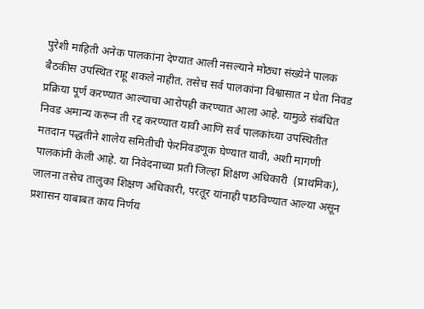पुरेशी माहिती अनेक पालकांना देण्यात आली नसल्याने मोठ्या संख्येने पालक बैठकीस उपस्थित राहू शकले नाहीत. तसेच सर्व पालकांना विश्वासात न घेता निवड प्रक्रिया पूर्ण करण्यात आल्याचा आरोपही करण्यात आला आहे. यामुळे संबंधित निवड अमान्य करून ती रद्द करण्यात यावी आणि सर्व पालकांच्या उपस्थितीत मतदान पद्धतीने शालेय समितीची फेरनिवडणूक घेण्यात यावी, अशी मागणी पालकांनी केली आहे. या निवेदनाच्या प्रती जिल्हा शिक्षण अधिकारी  (प्राथमिक), जालना तसेच तालुका शिक्षण अधिकारी, परतूर यांनाही पाठविण्यात आल्या असून प्रशासन याबाबत काय निर्णय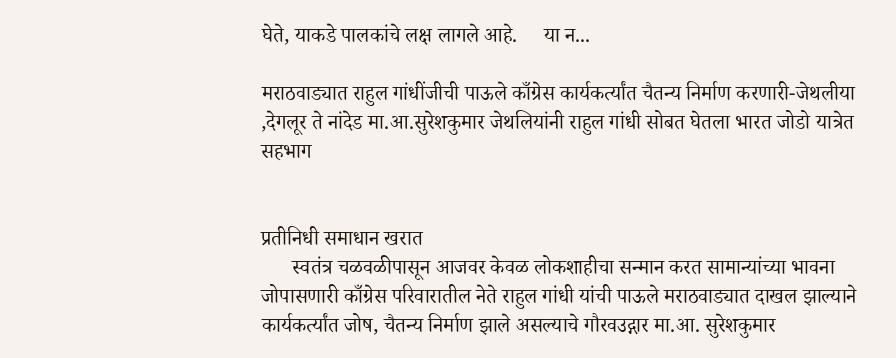घेते, याकडे पालकांचे लक्ष लागले आहे.     या न...

मराठवाड्यात राहुल गांधींजीची पाऊले काँग्रेस कार्यकर्त्यांत चैतन्य निर्माण करणारी-जेथलीया ,देगलूर ते नांदेड मा.आ.सुरेशकुमार जेथलियांनी राहुल गांधी सोबत घेतला भारत जोडो यात्रेत सहभाग


प्रतीनिधी समाधान खरात
      स्वतंत्र चळवळीपासून आजवर केवळ लोकशाहीचा सन्मान करत सामान्यांच्या भावना जोपासणारी काँग्रेस परिवारातील नेते राहुल गांधी यांची पाऊले मराठवाड्यात दाखल झाल्याने कार्यकर्त्यांत जोष, चैतन्य निर्माण झाले असल्याचे गौरवउद्गार मा.आ. सुरेशकुमार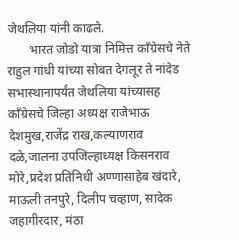जेथलिया यांनी काढले.
       भारत जोडो यात्रा निमित्त काँग्रेसचे नेते राहुल गांधी यांच्या सोबत देगलूर ते नांदेड सभास्थानापर्यंत जेथलिया यांच्यासह काँग्रेसचे जिल्हा अध्यक्ष राजेभाऊ देशमुख,राजेंद्र राख,कल्याणराव दळे,जालना उपजिल्हाध्यक्ष किसनराव मोरे,प्रदेश प्रतिनिधी अण्णासाहेब खंदारे, माऊली तनपुरे, दिलीप चव्हाण, सादेक जहागीरदार, मंठा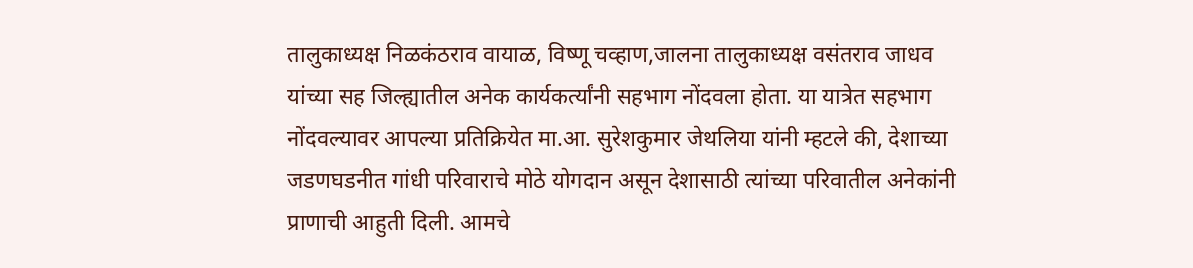तालुकाध्यक्ष निळकंठराव वायाळ, विष्णू चव्हाण,जालना तालुकाध्यक्ष वसंतराव जाधव यांच्या सह जिल्ह्यातील अनेक कार्यकर्त्यांनी सहभाग नोंदवला होता. या यात्रेत सहभाग नोंदवल्यावर आपल्या प्रतिक्रियेत मा.आ. सुरेशकुमार जेथलिया यांनी म्हटले की, देशाच्या जडणघडनीत गांधी परिवाराचे मोठे योगदान असून देशासाठी त्यांच्या परिवातील अनेकांनी प्राणाची आहुती दिली. आमचे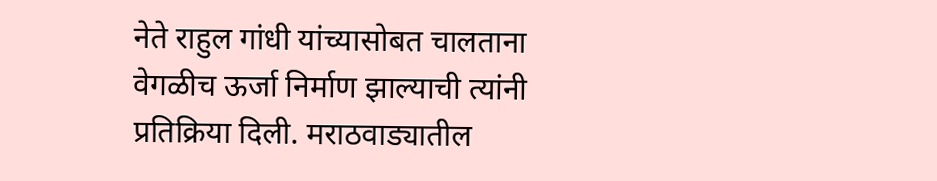नेते राहुल गांधी यांच्यासोबत चालताना वेगळीच ऊर्जा निर्माण झाल्याची त्यांनी प्रतिक्रिया दिली. मराठवाड्यातील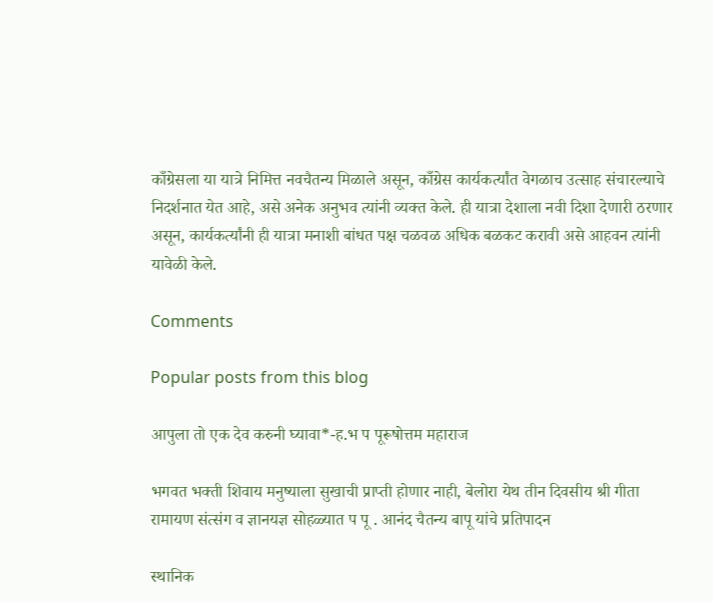काँग्रेसला या यात्रे निमित्त नवचैतन्य मिळाले असून, काँग्रेस कार्यकर्त्यांत वेगळाच उत्साह संचारल्याचे निदर्शनात येत आहे, असे अनेक अनुभव त्यांनी व्यक्त केले. ही यात्रा देशाला नवी दिशा देणारी ठरणार असून, कार्यकर्त्यांनी ही यात्रा मनाशी बांधत पक्ष चळवळ अधिक बळकट करावी असे आहवन त्यांनी यावेळी केले.

Comments

Popular posts from this blog

आपुला तो एक देव करुनी घ्यावा*-ह.भ प पूरूषोत्तम महाराज

भगवत भक्ती शिवाय मनुष्याला सुखाची प्राप्ती होणार नाही, बेलोरा येथ तीन दिवसीय श्री गीता रामायण संत्संग व ज्ञानयज्ञ सोहळ्यात प पू . आनंद चैतन्य बापू यांचे प्रतिपादन

स्थानिक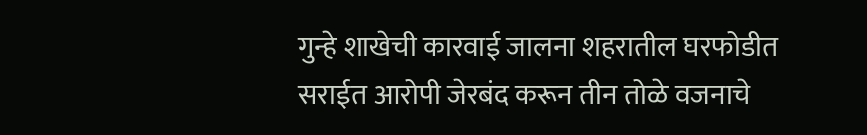गुन्हे शाखेची कारवाई जालना शहरातील घरफोडीत सराईत आरोपी जेरबंद करून तीन तोळे वजनाचे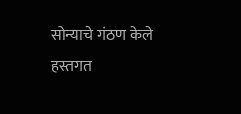सोन्याचे गंठण केले हस्तगत